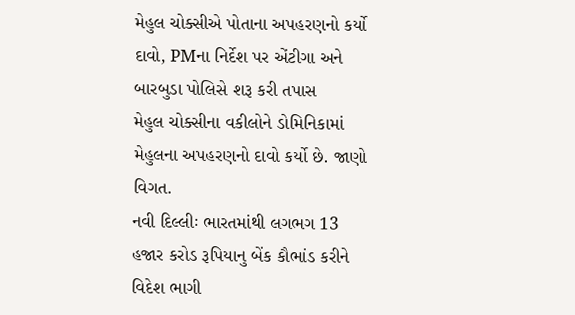મેહુલ ચોક્સીએ પોતાના અપહરણનો કર્યો દાવો, PMના નિર્દેશ પર એંટીગા અને બારબુડા પોલિસે શરૂ કરી તપાસ
મેહુલ ચોક્સીના વકીલોને ડોમિનિકામાં મેહુલના અપહરણનો દાવો કર્યો છે. જાણો વિગત.
નવી દિલ્લીઃ ભારતમાંથી લગભગ 13 હજાર કરોડ રૂપિયાનુ બેંક કૌભાંડ કરીને વિદેશ ભાગી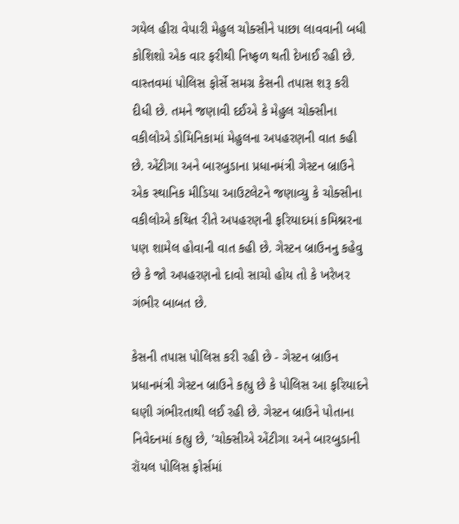ગયેલ હીરા વેપારી મેહુલ ચોક્સીને પાછા લાવવાની બધી કોશિશો એક વાર ફરીથી નિષ્ફળ થતી દેખાઈ રહી છે. વાસ્તવમાં પોલિસ ફોર્સે સમગ્ર કેસની તપાસ શરૂ કરી દીધી છે. તમને જણાવી દઈએ કે મેહુલ ચોક્સીના વકીલોએ ડોમિનિકામાં મેહુલના અપહરણની વાત કહી છે. એંટીગા અને બારબુડાના પ્રધાનમંત્રી ગેસ્ટન બ્રાઉને એક સ્થાનિક મીડિયા આઉટલેટને જણાવ્યુ કે ચોક્સીના વકીલોએ કથિત રીતે અપહરણની ફરિયાદમાં કમિશ્નરના પણ શામેલ હોવાની વાત કહી છે. ગેસ્ટન બ્રાઉનનુ કહેવુ છે કે જો અપહરણનો દાવો સાચો હોય તો કે ખરેખર ગંભીર બાબત છે.

કેસની તપાસ પોલિસ કરી રહી છે - ગેસ્ટન બ્રાઉન
પ્રધાનમંત્રી ગેસ્ટન બ્રાઉને કહ્યુ છે કે પોલિસ આ ફરિયાદને ઘણી ગંભીરતાથી લઈ રહી છે. ગેસ્ટન બ્રાઉને પોતાના નિવેદનમાં કહ્યુ છે, 'ચોક્સીએ એંટીગા અને બારબુડાની રૉયલ પોલિસ ફોર્સમાં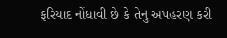ફરિયાદ નોંધાવી છે કે તેનુ અપહરણ કરી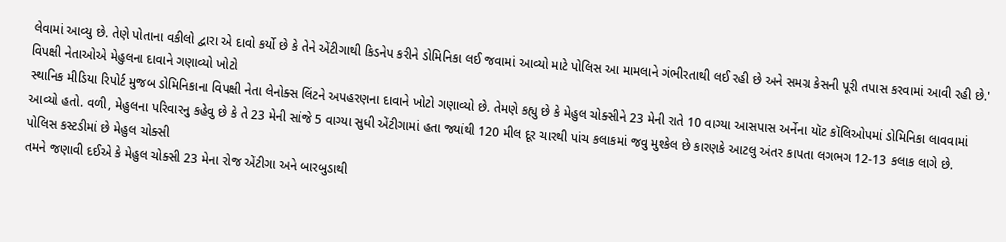લેવામાં આવ્યુ છે. તેણે પોતાના વકીલો દ્વારા એ દાવો કર્યો છે કે તેને એંટીગાથી કિડનેપ કરીને ડોમિનિકા લઈ જવામાં આવ્યો માટે પોલિસ આ મામલાને ગંભીરતાથી લઈ રહી છે અને સમગ્ર કેસની પૂરી તપાસ કરવામાં આવી રહી છે.'
વિપક્ષી નેતાઓએ મેહુલના દાવાને ગણાવ્યો ખોટો
સ્થાનિક મીડિયા રિપોર્ટ મુજબ ડોમિનિકાના વિપક્ષી નેતા લેનોક્સ લિંટને અપહરણના દાવાને ખોટો ગણાવ્યો છે. તેમણે કહ્યુ છે કે મેહુલ ચોક્સીને 23 મેની રાતે 10 વાગ્યા આસપાસ અર્નેના યૉટ કૉલિઓપમાં ડોમિનિકા લાવવામાં આવ્યો હતો. વળી, મેહુલના પરિવારનુ કહેવુ છે કે તે 23 મેની સાંજે 5 વાગ્યા સુધી એંટીગામાં હતા જ્યાંથી 120 મીલ દૂર ચારથી પાંચ કલાકમાં જવુ મુશ્કેલ છે કારણકે આટલુ અંતર કાપતા લગભગ 12-13 કલાક લાગે છે.
પોલિસ કસ્ટડીમાં છે મેહુલ ચોક્સી
તમને જણાવી દઈએ કે મેહુલ ચોક્સી 23 મેના રોજ એંટીગા અને બારબુડાથી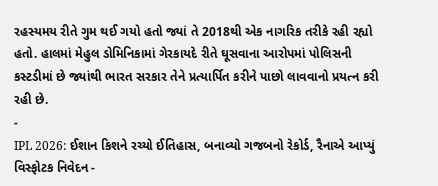રહસ્યમય રીતે ગુમ થઈ ગયો હતો જ્યાં તે 2018થી એક નાગરિક તરીકે રહી રહ્યો હતો. હાલમાં મેહુલ ડોમિનિકામાં ગેરકાયદે રીતે ઘૂસવાના આરોપમાં પોલિસની કસ્ટડીમાં છે જ્યાંથી ભારત સરકાર તેને પ્રત્યાર્પિત કરીને પાછો લાવવાનો પ્રયત્ન કરી રહી છે.
-
IPL 2026: ઈશાન કિશને રચ્યો ઈતિહાસ, બનાવ્યો ગજબનો રેકોર્ડ, રૈનાએ આપ્યું વિસ્ફોટક નિવેદન -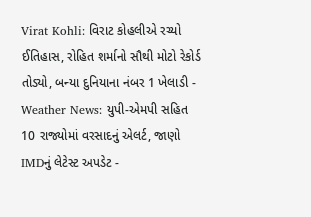Virat Kohli: વિરાટ કોહલીએ રચ્યો ઈતિહાસ, રોહિત શર્માનો સૌથી મોટો રેકોર્ડ તોડ્યો, બન્યા દુનિયાના નંબર 1 ખેલાડી -
Weather News: યુપી-એમપી સહિત 10 રાજ્યોમાં વરસાદનું એલર્ટ, જાણો IMDનું લેટેસ્ટ અપડેટ -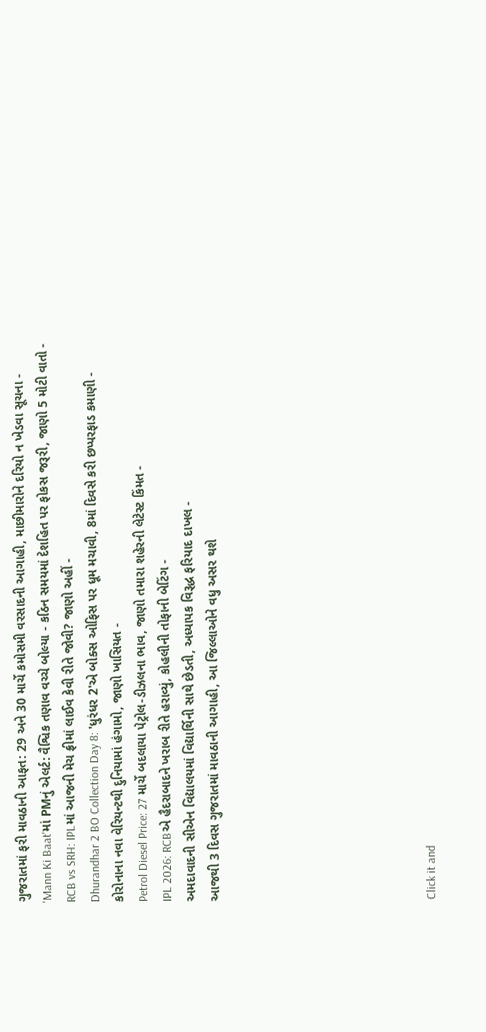ગુજરાતમાં ફરી માવઠાની આફત: 29 અને 30 માર્ચે કમોસમી વરસાદની આગાહી, માછીમારોને દરિયો ન ખેડવા સૂચના -
'Mann Ki Baat'માં PMનું એલર્ટ: વૈશ્વિક તણાવ વચ્ચે બોલ્યા - કઠિન સમયમાં દેશહિત પર ફોકસ જરૂરી, જાણો 5 મોટી વાતો -
RCB vs SRH: IPLમાં આજની મેચ ફ્રીમાં લાઈવ કેવી રીતે જોવી? જાણો અહીં -
Dhurandhar 2 BO Collection Day 8: 'ધુરંધર 2'એ બોક્સ ઓફિસ પર ધૂમ મચાવી, 8માં દિવસે કરી છપ્પરફાડ કમાણી -
કોરોનાના નવા વેરિયન્ટથી દુનિયામાં હંગામો, જાણો ખાસિયત -
Petrol Diesel Price: 27 માર્ચે બદલાયા પેટ્રોલ-ડીઝલના ભાવ, જાણો તમારા શહેરની લેટેસ્ટ કિંમત -
IPL 2026: RCBએ હૈદરાબાદને ખરાબ રીતે હરાવ્યું, કોહલીની તોફાની બેટિંગ -
અમદાવાદની સીએન વિદ્યાલયમાં વિદ્યાર્થિની સાથે છેડતી, અધ્યાપક વિરૂદ્ધ ફરિયાદ દાખલ -
આજથી 3 દિવસ ગુજરાતમાં માવઠાની આગાહી, આ જિલ્લાઓને વધુ અસર થશે








Click it and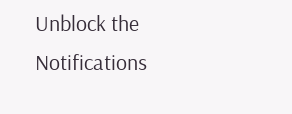Unblock the Notifications